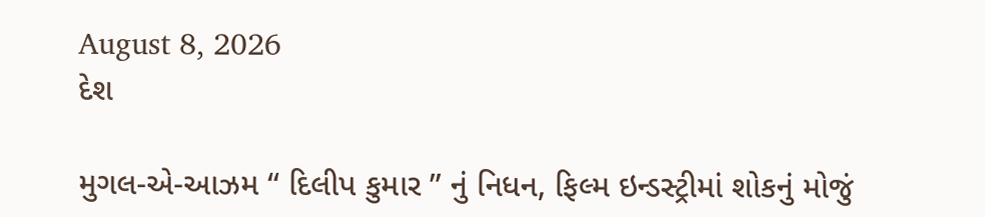August 8, 2026
દેશ

મુગલ-એ-આઝમ “ દિલીપ કુમાર ” નું નિધન, ફિલ્મ ઇન્ડસ્ટ્રીમાં શોકનું મોજું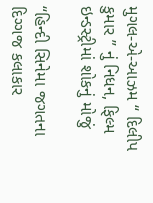મુગલ-એ-આઝમ “ દિલીપ કુમાર ” નું નિધન, ફિલ્મ ઇન્ડસ્ટ્રીમાં શોકનું મોજું

“હિન્દી સિનેમા જગતના દિગ્ગજ કલાકાર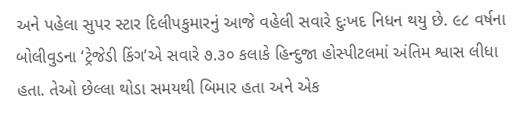અને પહેલા સુપર સ્ટાર દિલીપકુમારનું આજે વહેલી સવારે દુઃખદ નિધન થયુ છે. ૯૮ વર્ષના બોલીવુડના ‘ટ્રેજેડી કિંગ’એ સવારે ૭.૩૦ કલાકે હિન્દુજા હોસ્પીટલમાં અંતિમ શ્વાસ લીધા હતા. તેઓ છેલ્લા થોડા સમયથી બિમાર હતા અને એક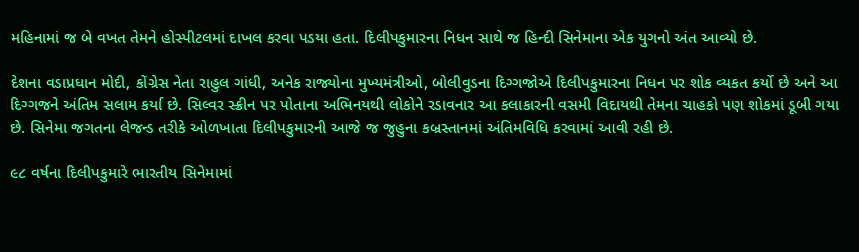મહિનામાં જ બે વખત તેમને હોસ્પીટલમાં દાખલ કરવા પડયા હતા. દિલીપકુમારના નિધન સાથે જ હિન્દી સિનેમાના એક યુગનો અંત આવ્યો છે.

દેશના વડાપ્રધાન મોદી, કોંગ્રેસ નેતા રાહુલ ગાંધી, અનેક રાજ્યોના મુખ્યમંત્રીઓ, બોલીવુડના દિગ્ગજોએ દિલીપકુમારના નિધન પર શોક વ્યકત કર્યો છે અને આ દિગ્ગજને અંતિમ સલામ કર્યા છે. સિલ્વર સ્ક્રીન પર પોતાના અભિનયથી લોકોને રડાવનાર આ કલાકારની વસમી વિદાયથી તેમના ચાહકો પણ શોકમાં ડૂબી ગયા છે. સિનેમા જગતના લેજન્ડ તરીકે ઓળખાતા દિલીપકુમારની આજે જ જુહુના કબ્રસ્તાનમાં અંતિમવિધિ કરવામાં આવી રહી છે.

૯૮ વર્ષના દિલીપકુમારે ભારતીય સિનેમામાં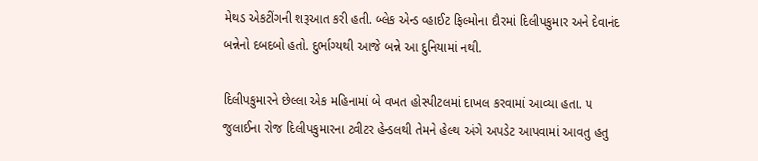મેથડ એકટીંગની શરૂઆત કરી હતી. બ્લેક એન્ડ વ્હાઈટ ફિલ્મોના દૌરમાં દિલીપકુમાર અને દેવાનંદ બન્નેનો દબદબો હતો. દુર્ભાગ્યથી આજે બન્ને આ દુનિયામાં નથી.

દિલીપકુમારને છેલ્લા એક મહિનામાં બે વખત હોસ્પીટલમાં દાખલ કરવામાં આવ્યા હતા. ૫ જુલાઈના રોજ દિલીપકુમારના ટ્વીટર હેન્ડલથી તેમને હેલ્થ અંગે અપડેટ આપવામાં આવતુ હતુ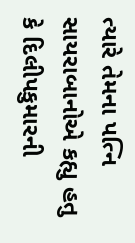ત્યારે તેમના પત્નિ સાયરાબાનોએ કહ્યુ હતુ કે દિલીપકુમારની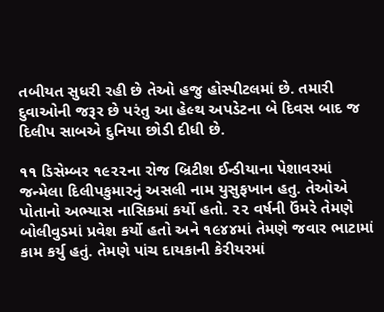તબીયત સુધરી રહી છે તેઓ હજુ હોસ્પીટલમાં છે. તમારી દુવાઓની જરૂર છે પરંતુ આ હેલ્થ અપડેટના બે દિવસ બાદ જ દિલીપ સાબએ દુનિયા છોડી દીધી છે.

૧૧ ડિસેમ્બર ૧૯૨૨ના રોજ બ્રિટીશ ઈન્ડીયાના પેશાવરમાં જન્મેલા દિલીપકુમારનું અસલી નામ યુસુફખાન હતુ. તેઓએ પોતાનો અભ્યાસ નાસિકમાં કર્યો હતો. ૨૨ વર્ષની ઉંમરે તેમણે બોલીવુડમાં પ્રવેશ કર્યો હતો અને ૧૯૪૪માં તેમણે જવાર ભાટામાં કામ કર્યુ હતું. તેમણે પાંચ દાયકાની કેરીયરમાં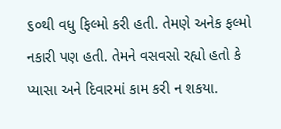૬૦થી વધુ ફિલ્મો કરી હતી. તેમણે અનેક ફલ્મો નકારી પણ હતી. તેમને વસવસો રહ્યો હતો કે પ્યાસા અને દિવારમાં કામ કરી ન શકયા.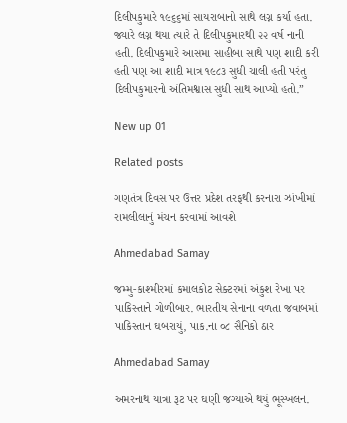દિલીપકુમારે ૧૯૬૬માં સાયરાબાનો સાથે લગ્ન કર્યા હતા. જ્યારે લગ્ન થયા ત્યારે તે દિલીપકુમારથી ૨૨ વર્ષ નાની હતી. દિલીપકુમારે આસમા સાહીબા સાથે પણ શાદી કરી હતી પણ આ શાદી માત્ર ૧૯૮૩ સુધી ચાલી હતી પરંતુ દિલીપકુમારનો અંતિમશ્વાસ સુધી સાથ આપ્યો હતો.”

New up 01

Related posts

ગણતંત્ર દિવસ પર ઉત્તર પ્રદેશ તરફથી કરનારા ઝાંખીમાં રામલીલાનું મંચન કરવામાં આવશે

Ahmedabad Samay

જમ્મુ-કાશ્મીરમાં કમાલકોટ સેક્ટરમાં અંકુશ રેખા પર પાકિસ્તાને ગોળીબાર. ભારતીય સેનાના વળતા જવાબમાં પાકિસ્તાન ઘબરાયું, પાક.ના ૦૮ સૈનિકો ઠાર

Ahmedabad Samay

અમરનાથ યાત્રા રૂટ પર ઘણી જગ્યાએ થયું ભૂસ્ખલન.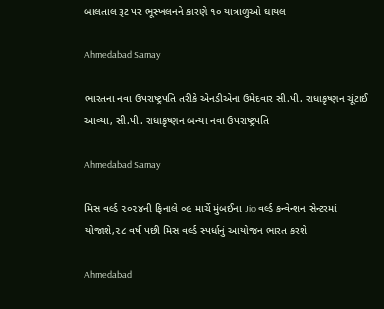બાલતાલ રૂટ પર ભૂસ્ખલનને કારણે ૧૦ યાત્રાળુઓ ઘાયલ

Ahmedabad Samay

ભારતના નવા ઉપરાષ્ટ્રપતિ તરીકે એનડીએના ઉમેદવાર સી.પી. રાધાકૃષ્ણન ચૂંટાઈ આવ્યા, સી.પી. રાધાકૃષ્ણન બન્યા નવા ઉપરાષ્ટ્રપતિ

Ahmedabad Samay

મિસ વર્લ્ડ ૨૦૨૪ની ફિનાલે ૦૯ માર્ચે મુંબઈના Jio વર્લ્ડ કન્વેન્શન સેન્ટરમાં યોજાશે,૨૮ વર્ષ પછી મિસ વર્લ્ડ સ્પર્ધાનું આયોજન ભારત કરશે

Ahmedabad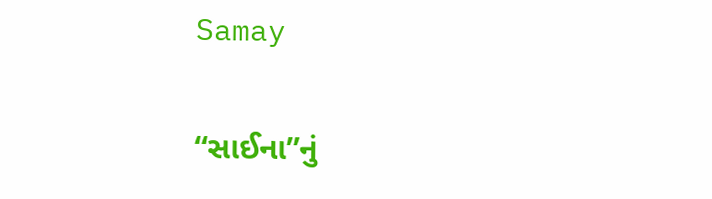Samay

“સાઈના”નું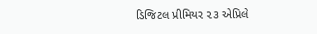ડિજિટલ પ્રીમિયર ૨૩ એપ્રિલે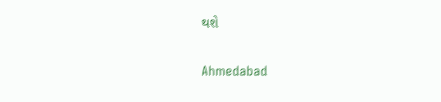થશે

Ahmedabad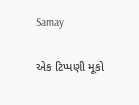Samay

એક ટિપ્પણી મૂકો